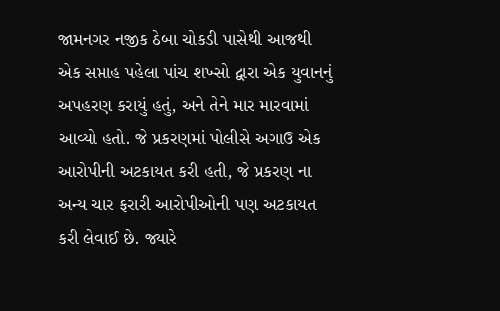જામનગર નજીક ઠેબા ચોકડી પાસેથી આજથી એક સપ્તાહ પહેલા પાંચ શખ્સો દ્વારા એક યુવાનનું અપહરણ કરાયું હતું, અને તેને માર મારવામાં આવ્યો હતો. જે પ્રકરણમાં પોલીસે અગાઉ એક આરોપીની અટકાયત કરી હતી, જે પ્રકરણ ના અન્ય ચાર ફરારી આરોપીઓની પણ અટકાયત કરી લેવાઈ છે. જ્યારે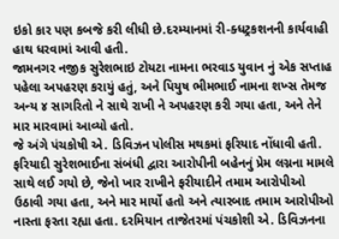ઇકો કાર પણ કબજે કરી લીધી છે.દરમ્યાનમાં રી-ક્ધટ્રકશનની કાર્યવાહી હાથ ધરવામાં આવી હતી.
જામનગર નજીક સુરેશભાઇ ટોયટા નામના ભરવાડ યુવાન નું એક સપ્તાહ પહેલા અપહરણ કરાયું હતું, અને પિયુષ ભીમભાઈ નામના શખ્સ તેમજ અન્ય ૪ સાગરિતો ને સાથે રાખી ને અપહરણ કરી ગયા હતા, અને તેને માર મારવામાં આવ્યો હતો.
જે અંગે પંચકોષી એ. ડિવિઝન પોલીસ મથકમાં ફરિયાદ નોંધાવી હતી. ફરિયાદી સુરેશભાઈના સંબંધી દ્વારા આરોપીની બહેનનું પ્રેમ લગ્નના મામલે સાથે લઈ ગયો છે, જેનો ખાર રાખીને ફરીયાદીને તમામ આરોપીઓ ઉઠાવી ગયા હતા, અને માર માર્યો હતો અને ત્યારબાદ તમામ આરોપીઓ નાસ્તા ફરતા રહ્યા હતા. દરમિયાન તાજેતરમાં પંચકોશી એ. ડિવિઝનના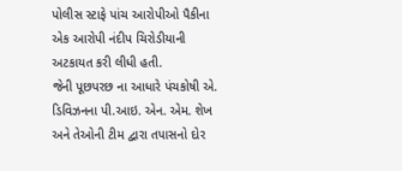પોલીસ સ્ટાફે પાંચ આરોપીઓ પૈકીના એક આરોપી નંદીપ ચિરોડીયાની અટકાયત કરી લીધી હતી.
જેની પૂછપરછ ના આધારે પંચકોષી એ. ડિવિઝનના પી.આઇ. એન. એમ. શેખ અને તેઓની ટીમ દ્વારા તપાસનો દોર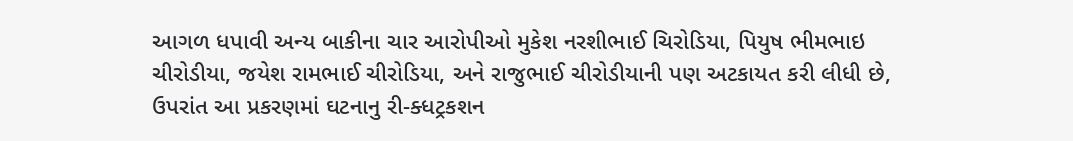આગળ ધપાવી અન્ય બાકીના ચાર આરોપીઓ મુકેશ નરશીભાઈ ચિરોડિયા, પિયુષ ભીમભાઇ ચીરોડીયા, જયેશ રામભાઈ ચીરોડિયા, અને રાજુભાઈ ચીરોડીયાની પણ અટકાયત કરી લીધી છે, ઉપરાંત આ પ્રકરણમાં ઘટનાનુ રી-ક્ધટ્રકશન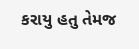કરાયુ હતુ તેમજ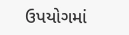ઉપયોગમાં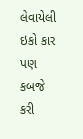લેવાયેલી ઇકો કાર પણ કબજે કરી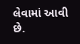લેવામાં આવી છે.